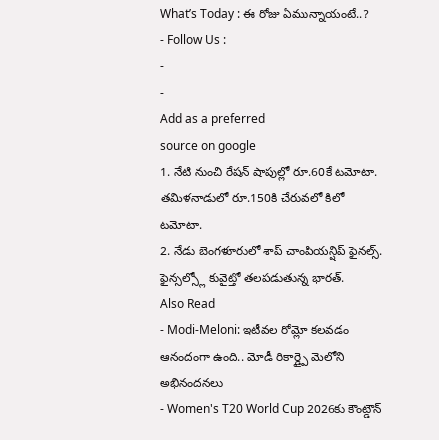What’s Today : ఈ రోజు ఏమున్నాయంటే..?
- Follow Us :
-
-
Add as a preferred
source on google
1. నేటి నుంచి రేషన్ షాపుల్లో రూ.60కే టమోటా. తమిళనాడులో రూ.150కి చేరువలో కిలో టమోటా.
2. నేడు బెంగళూరులో శాప్ చాంపియన్షిప్ ఫైనల్స్. ఫైన్సల్స్లో కువైట్తో తలపడుతున్న భారత్.
Also Read
- Modi-Meloni: ఇటీవల రోమ్లో కలవడం ఆనందంగా ఉంది.. మోడీ రికార్డ్పై మెలోని అభినందనలు
- Women's T20 World Cup 2026కు కౌంట్డౌన్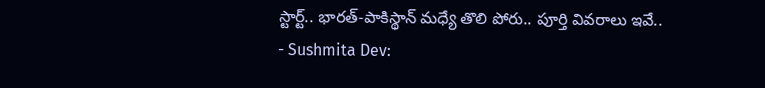స్టార్ట్.. భారత్-పాకిస్థాన్ మధ్యే తొలి పోరు.. పూర్తి వివరాలు ఇవే..
- Sushmita Dev: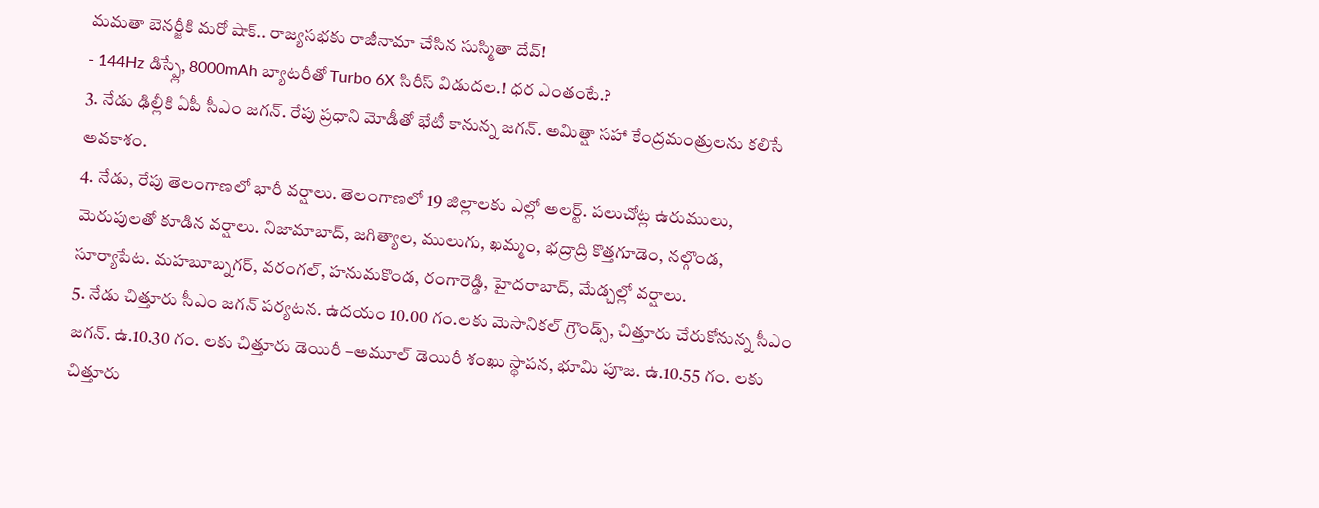మమతా బెనర్జీకి మరో షాక్.. రాజ్యసభకు రాజీనామా చేసిన సుస్మితా దేవ్!
- 144Hz డిస్ప్లే, 8000mAh బ్యాటరీతో Turbo 6X సిరీస్ విడుదల.! ధర ఎంతంటే.?
3. నేడు ఢిల్లీకి ఏపీ సీఎం జగన్. రేపు ప్రధాని మోడీతో భేటీ కానున్న జగన్. అమిత్షా సహా కేంద్రమంత్రులను కలిసే అవకాశం.
4. నేడు, రేపు తెలంగాణలో భారీ వర్షాలు. తెలంగాణలో 19 జిల్లాలకు ఎల్లో అలర్ట్. పలుచోట్ల ఉరుములు, మెరుపులతో కూడిన వర్షాలు. నిజామాబాద్, జగిత్యాల, ములుగు, ఖమ్మం, భద్రాద్రి కొత్తగూడెం, నల్గొండ, సూర్యాపేట. మహబూబ్నగర్, వరంగల్, హనుమకొండ, రంగారెడ్డి, హైదరాబాద్, మేడ్చల్లో వర్షాలు.
5. నేడు చిత్తూరు సీఎం జగన్ పర్యటన. ఉదయం 10.00 గం.లకు మెసానికల్ గ్రౌండ్స్, చిత్తూరు చేరుకోనున్న సీఎం జగన్. ఉ.10.30 గం. లకు చిత్తూరు డెయిరీ –అమూల్ డెయిరీ శంఖు స్థాపన, భూమి పూజ. ఉ.10.55 గం. లకు చిత్తూరు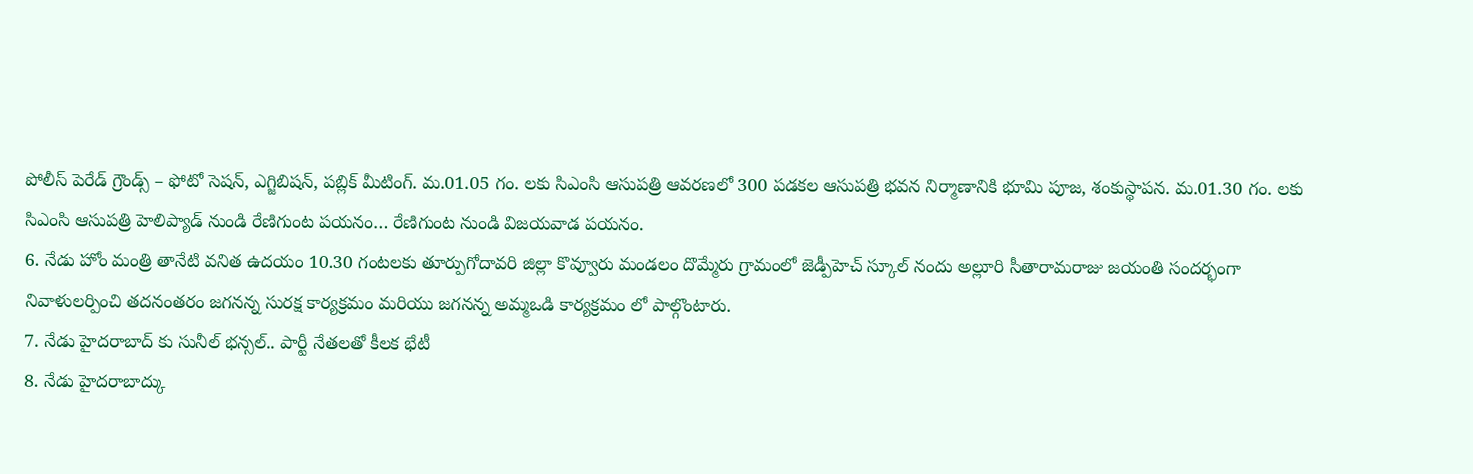పోలీస్ పెరేడ్ గ్రౌండ్స్ – ఫోటో సెషన్, ఎగ్జిబిషన్, పబ్లిక్ మీటింగ్. మ.01.05 గం. లకు సిఎంసి ఆసుపత్రి ఆవరణలో 300 పడకల ఆసుపత్రి భవన నిర్మాణానికి భూమి పూజ, శంకుస్థాపన. మ.01.30 గం. లకు సిఎంసి ఆసుపత్రి హెలిప్యాడ్ నుండి రేణిగుంట పయనం… రేణిగుంట నుండి విజయవాడ పయనం.
6. నేడు హోం మంత్రి తానేటి వనిత ఉదయం 10.30 గంటలకు తూర్పుగోదావరి జిల్లా కొవ్వూరు మండలం దొమ్మేరు గ్రామంలో జెడ్పీహెచ్ స్కూల్ నందు అల్లూరి సీతారామరాజు జయంతి సందర్భంగా నివాళులర్పించి తదనంతరం జగనన్న సురక్ష కార్యక్రమం మరియు జగనన్న అమ్మఒడి కార్యక్రమం లో పాల్గొంటారు.
7. నేడు హైదరాబాద్ కు సునీల్ భన్సల్.. పార్టీ నేతలతో కీలక భేటీ
8. నేడు హైదరాబాద్కు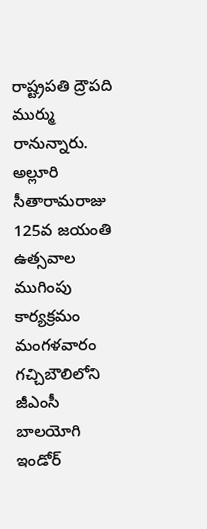రాష్ట్రపతి ద్రౌపది ముర్ము రానున్నారు. అల్లూరి సీతారామరాజు 125వ జయంతి ఉత్సవాల ముగింపు కార్యక్రమం మంగళవారం గచ్చిబౌలిలోని జీఎంసీ బాలయోగి ఇండోర్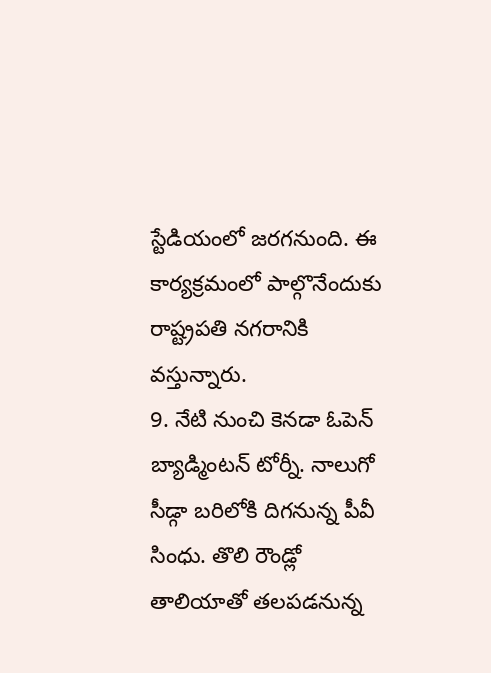స్టేడియంలో జరగనుంది. ఈ కార్యక్రమంలో పాల్గొనేందుకు రాష్ట్రపతి నగరానికి వస్తున్నారు.
9. నేటి నుంచి కెనడా ఓపెన్ బ్యాడ్మింటన్ టోర్నీ. నాలుగో సీడ్గా బరిలోకి దిగనున్న పీవీ సింధు. తొలి రౌండ్లో తాలియాతో తలపడనున్న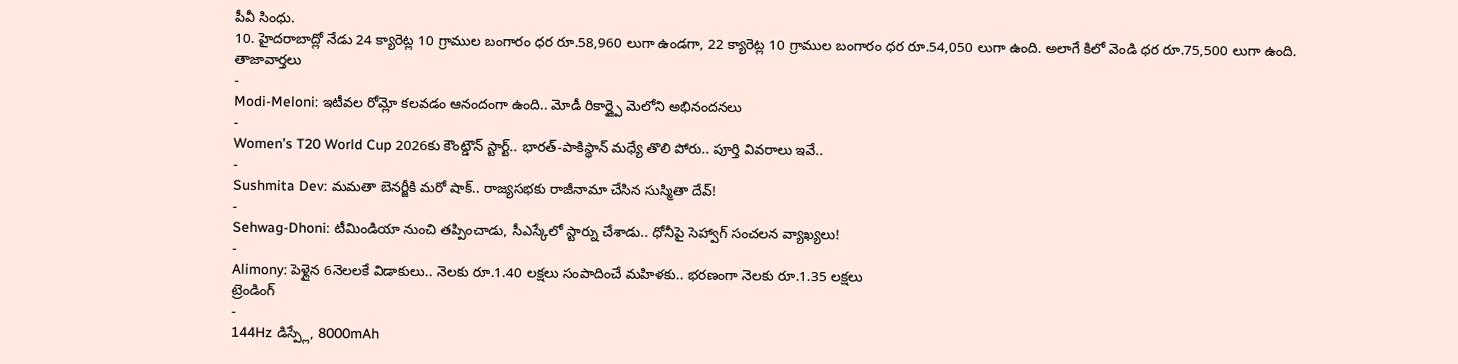పీవీ సింధు.
10. హైదరాబాద్లో నేడు 24 క్యారెట్ల 10 గ్రాముల బంగారం ధర రూ.58,960 లుగా ఉండగా, 22 క్యారెట్ల 10 గ్రాముల బంగారం ధర రూ.54,050 లుగా ఉంది. అలాగే కిలో వెండి ధర రూ.75,500 లుగా ఉంది.
తాజావార్తలు
-
Modi-Meloni: ఇటీవల రోమ్లో కలవడం ఆనందంగా ఉంది.. మోడీ రికార్డ్పై మెలోని అభినందనలు
-
Women’s T20 World Cup 2026కు కౌంట్డౌన్ స్టార్ట్.. భారత్-పాకిస్థాన్ మధ్యే తొలి పోరు.. పూర్తి వివరాలు ఇవే..
-
Sushmita Dev: మమతా బెనర్జీకి మరో షాక్.. రాజ్యసభకు రాజీనామా చేసిన సుస్మితా దేవ్!
-
Sehwag-Dhoni: టీమిండియా నుంచి తప్పించాడు, సీఎస్కేలో స్టార్ను చేశాడు.. ధోనీపై సెహ్వాగ్ సంచలన వ్యాఖ్యలు!
-
Alimony: పెళ్లైన 6నెలలకే విడాకులు.. నెలకు రూ.1.40 లక్షలు సంపాదించే మహిళకు.. భరణంగా నెలకు రూ.1.35 లక్షలు
ట్రెండింగ్
-
144Hz డిస్ప్లే, 8000mAh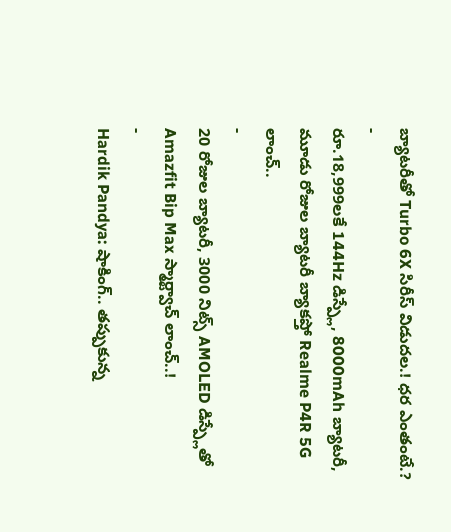బ్యాటరీతో Turbo 6X సిరీస్ విడుదల.! ధర ఎంతంటే.?
-
రూ.18,999లకే 144Hz డిస్ప్లే, 8000mAh బ్యాటరీ, మూడు రోజుల బ్యాటరీ బ్యాకప్తో Realme P4R 5G లాంచ్..
-
20 రోజుల బ్యాటరీ, 3000 నిట్స్ AMOLED డిస్ప్లేతో Amazfit Bip Max స్మార్ట్వాచ్ లాంచ్..!
-
Hardik Pandya: షాకింగ్.. తప్పుకున్న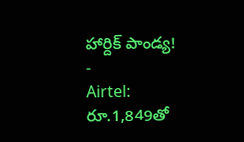హార్దిక్ పాండ్య!
-
Airtel: రూ.1,849తో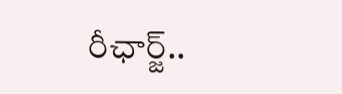రీఛార్జ్..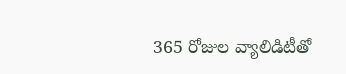365 రోజుల వ్యాలిడిటీతో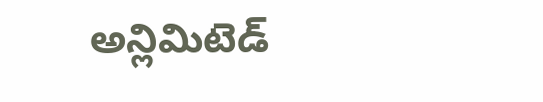అన్లిమిటెడ్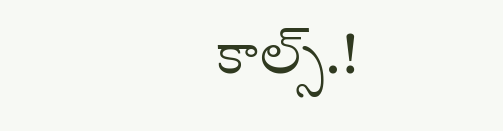కాల్స్.!